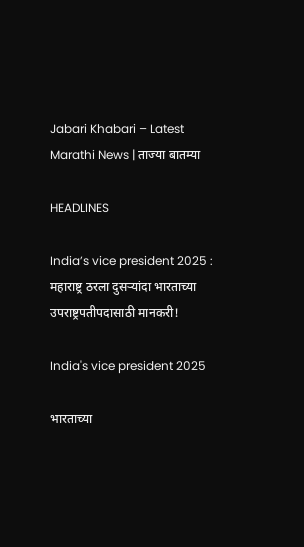Jabari Khabari – Latest Marathi News | ताज्या बातम्या

HEADLINES

India’s vice president 2025 : महाराष्ट्र ठरला दुसऱ्यांदा भारताच्या उपराष्ट्रपतीपदासाठी मानकरी!

India's vice president 2025

भारताच्या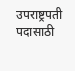उपराष्ट्रपती पदासाठी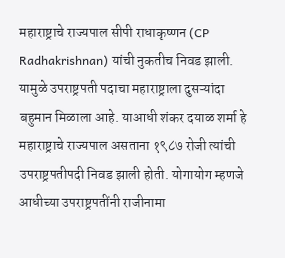महाराष्ट्राचे राज्यपाल सीपी राधाकृष्णन (CP Radhakrishnan) यांची नुकतीच निवड झाली. यामुळे उपराष्ट्रपती पदाचा महाराष्ट्राला दुसऱ्यांदा बहुमान मिळाला आहे. याआधी शंकर दयाळ शर्मा हे महाराष्ट्राचे राज्यपाल असताना १९८७ रोजी त्यांची उपराष्ट्रपतीपदी निवड झाली होती. योगायोग म्हणजे आधीच्या उपराष्ट्रपतींनी राजीनामा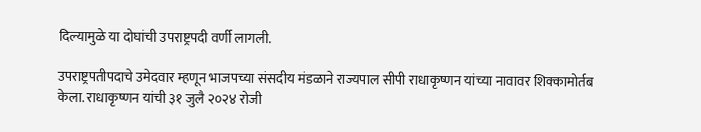दिल्यामुळे या दोघांची उपराष्ट्रपदी वर्णी लागली.

उपराष्ट्रपतीपदाचे उमेदवार म्हणून भाजपच्या संसदीय मंडळाने राज्यपाल सीपी राधाकृष्णन यांच्या नावावर शिक्कामोर्तब केला. राधाकृष्णन यांची ३१ जुलै २०२४ रोजी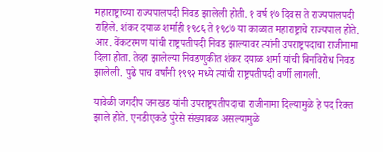महाराष्ट्राच्या राज्यपालपदी निवड झालेली होती. १ वर्ष १७ दिवस ते राज्यपालपदी राहिले. शंकर दयाळ शर्माही १९८६ ते १९८७ या काळात महाराष्ट्राचे राज्यपाल होते. आर. वेंकटरमण यांची राष्ट्रपतीपदी निवड झाल्यावर त्यांनी उपराष्ट्रपदाचा राजीनामा दिला होता. तेव्हा झालेल्या निवडणुकीत शंकर दयाळ शर्मा यांची बिनविरोध निवड झालेली. पुढे पाच वर्षांनी १९९२ मध्ये त्यांची राष्ट्रपतीपदी वर्णी लागली.

यावेळी जगदीप जनखड यांनी उपराष्ट्रपतीपदाचा राजीनामा दिल्यामुळे हे पद रिक्त झाले होते. एनडीएकडे पुरेसे संख्याबळ असल्यामुळे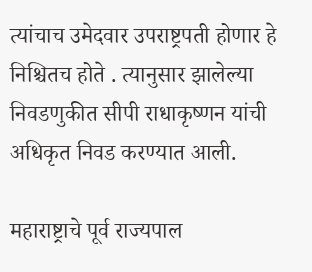त्यांचाच उमेदवार उपराष्ट्रपती होणार हे निश्चितच होते . त्यानुसार झालेल्या निवडणुकीत सीपी राधाकृष्णन यांची अधिकृत निवड करण्यात आली.

महाराष्ट्राचे पूर्व राज्यपाल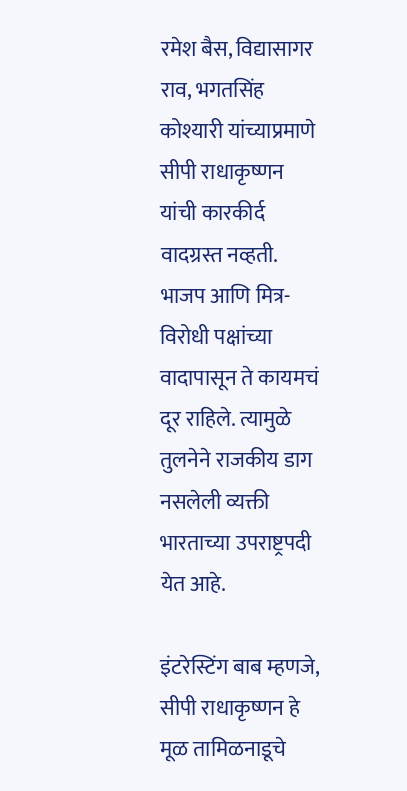रमेश बैस, विद्यासागर राव, भगतसिंह कोश्यारी यांच्याप्रमाणे सीपी राधाकृष्णन यांची कारकीर्द वादग्रस्त नव्हती. भाजप आणि मित्र-विरोधी पक्षांच्या वादापासून ते कायमचं दूर राहिले. त्यामुळे तुलनेने राजकीय डाग नसलेली व्यक्ती भारताच्या उपराष्ट्रपदी येत आहे.

इंटरेस्टिंग बाब म्हणजे, सीपी राधाकृष्णन हे मूळ तामिळनाडूचे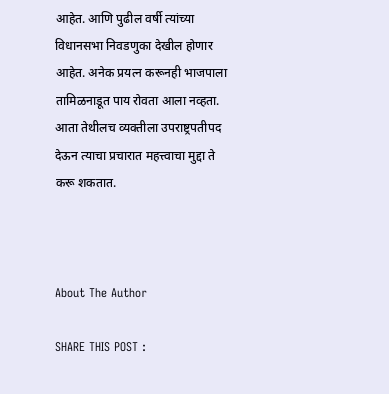आहेत. आणि पुढील वर्षी त्यांच्या विधानसभा निवडणुका देखील होणार आहेत. अनेक प्रयत्न करूनही भाजपाला तामिळनाडूत पाय रोवता आला नव्हता. आता तेथीलच व्यक्तीला उपराष्ट्रपतीपद देऊन त्याचा प्रचारात महत्त्वाचा मुद्दा ते करू शकतात.



About The Author

SHARE THIS POST :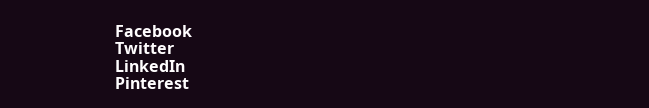Facebook
Twitter
LinkedIn
Pinterest